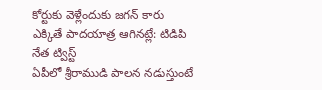కోర్టుకు వెళ్లేందుకు జగన్ కారు ఎక్కితే పాదయాత్ర ఆగినట్లే: టిడిపి నేత ట్విస్ట్
ఏపీలో శ్రీరాముడి పాలన నడుస్తుంటే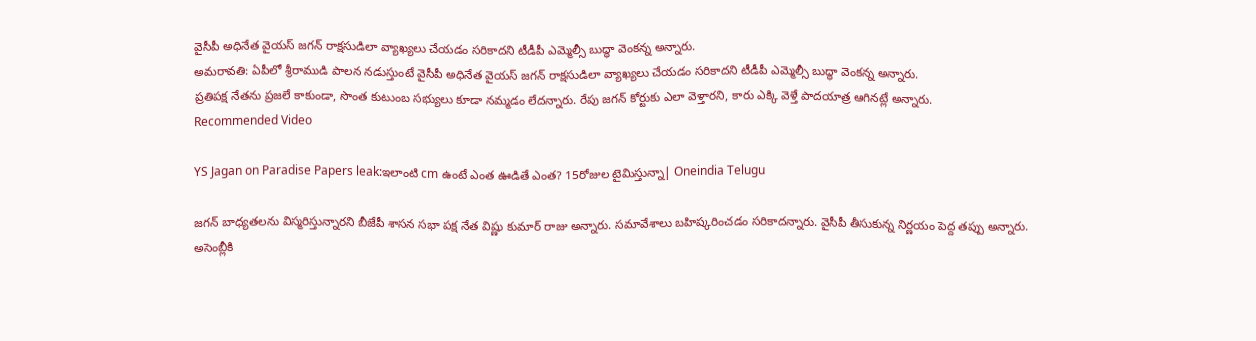వైసీపీ అధినేత వైయస్ జగన్ రాక్షసుడిలా వ్యాఖ్యలు చేయడం సరికాదని టీడీపీ ఎమ్మెల్సీ బుద్ధా వెంకన్న అన్నారు.
అమరావతి: ఏపీలో శ్రీరాముడి పాలన నడుస్తుంటే వైసీపీ అధినేత వైయస్ జగన్ రాక్షసుడిలా వ్యాఖ్యలు చేయడం సరికాదని టీడీపీ ఎమ్మెల్సీ బుద్ధా వెంకన్న అన్నారు.
ప్రతిపక్ష నేతను ప్రజలే కాకుండా, సొంత కుటుంబ సభ్యులు కూడా నమ్మడం లేదన్నారు. రేపు జగన్ కోర్టుకు ఎలా వెళ్తారని, కారు ఎక్కి వెళ్తే పాదయాత్ర ఆగినట్లే అన్నారు.
Recommended Video

YS Jagan on Paradise Papers leak:ఇలాంటి cm ఉంటే ఎంత ఊడితే ఎంత? 15రోజుల టైమిస్తున్నా| Oneindia Telugu

జగన్ బాధ్యతలను విస్మరిస్తున్నారని బీజేపీ శాసన సభా పక్ష నేత విష్ణు కుమార్ రాజు అన్నారు. సమావేశాలు బహిష్కరించడం సరికాదన్నారు. వైసీపీ తీసుకున్న నిర్ణయం పెద్ద తప్పు అన్నారు.
అసెంబ్లీకి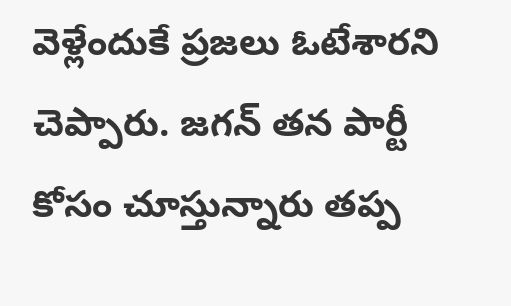వెళ్లేందుకే ప్రజలు ఓటేశారని చెప్పారు. జగన్ తన పార్టీ కోసం చూస్తున్నారు తప్ప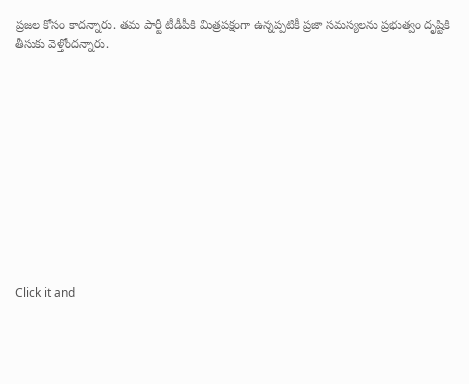ప్రజల కోసం కాదన్నారు. తమ పార్టీ టీడీపీకి మిత్రపక్షంగా ఉన్నప్పటికీ ప్రజా సమస్యలను ప్రభుత్వం దృష్టికి తీసుకు వెళ్తోందన్నారు.












Click it and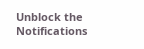Unblock the Notifications